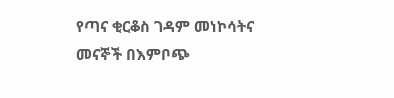የጣና ቂርቆስ ገዳም መነኮሳትና መናኞች በእምቦጭ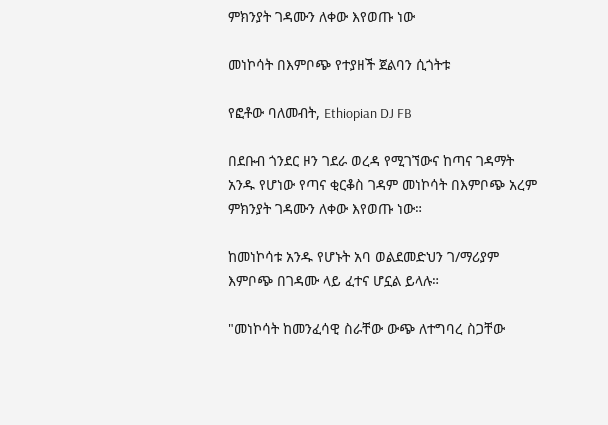ምክንያት ገዳሙን ለቀው እየወጡ ነው

መነኮሳት በእምቦጭ የተያዘች ጀልባን ሲጎትቱ

የፎቶው ባለመብት, Ethiopian DJ FB

በደቡብ ጎንደር ዞን ገደራ ወረዳ የሚገኘውና ከጣና ገዳማት አንዱ የሆነው የጣና ቂርቆስ ገዳም መነኮሳት በእምቦጭ አረም ምክንያት ገዳሙን ለቀው እየወጡ ነው።

ከመነኮሳቱ አንዱ የሆኑት አባ ወልደመድህን ገ/ማሪያም እምቦጭ በገዳሙ ላይ ፈተና ሆኗል ይላሉ።

"መነኮሳት ከመንፈሳዊ ስራቸው ውጭ ለተግባረ ስጋቸው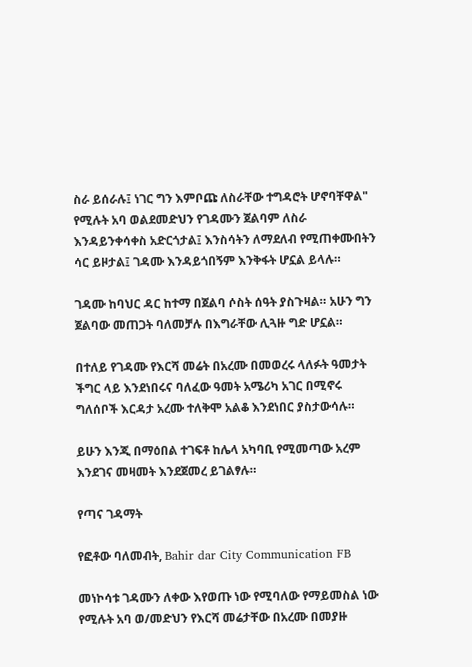ስራ ይሰራሉ፤ ነገር ግን እምቦጩ ለስራቸው ተግዳሮት ሆኖባቸዋል" የሚሉት አባ ወልደመድህን የገዳሙን ጀልባም ለስራ እንዳይንቀሳቀስ አድርጎታል፤ እንስሳትን ለማደለብ የሚጠቀሙበትን ሳር ይዞታል፤ ገዳሙ እንዳይጎበኝም እንቅፋት ሆኗል ይላሉ።

ገዳሙ ከባህር ዳር ከተማ በጀልባ ሶስት ሰዓት ያስጉዛል። አሁን ግን ጀልባው መጠጋት ባለመቻሉ በእግራቸው ሊጓዙ ግድ ሆኗል።

በተለይ የገዳሙ የእርሻ መሬት በአረሙ በመወረሩ ላለፉት ዓመታት ችግር ላይ እንደነበሩና ባለፈው ዓመት አሜሪካ አገር በሚኖሩ ግለሰቦች እርዳታ አረሙ ተለቅሞ አልቆ እንደነበር ያስታውሳሉ።

ይሁን እንጂ በማዕበል ተገፍቶ ከሌላ አካባቢ የሚመጣው አረም እንደገና መዛመት እንደጀመረ ይገልፃሉ።

የጣና ገዳማት

የፎቶው ባለመብት, Bahir dar City Communication FB

መነኮሳቱ ገዳሙን ለቀው እየወጡ ነው የሚባለው የማይመስል ነው የሚሉት አባ ወ/መድህን የእርሻ መሬታቸው በአረሙ በመያዙ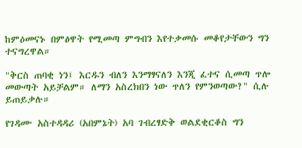ከምዕመናኑ በምፅዋት የሚመጣ ምግብን እየተቃመሱ መቆየታቸውን ግን ተናግረዋል።

"ቅርስ ጠባቂ ነን፤ እርዱን ብለን እንማፃናለን እንጂ ፈተና ሲመጣ ጥሎ መውጣት አይቻልም። ለማን አስረክበን ነው ጥለን የምንወጣው?" ሲሉ ይጠይቃሉ።

የገዳሙ አስተዳዳሪ (አበምኔት) አባ ገብረፃድቅ ወልደቂርቆስ ግን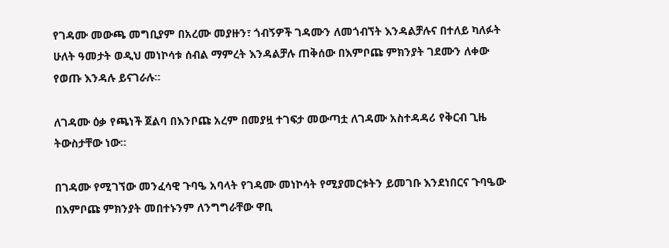የገዳሙ መውጫ መግቢያም በአረሙ መያዙን፣ ጎብኝዎች ገዳሙን ለመጎብኘት እንዳልቻሉና በተለይ ካለፉት ሁለት ዓመታት ወዲህ መነኮሳቱ ሰብል ማምረት እንዳልቻሉ ጠቅሰው በእምቦጩ ምክንያት ገደሙን ለቀው የወጡ እንዳሉ ይናገራሉ።

ለገዳሙ ዕቃ የጫነች ጀልባ በእንቦጩ አረም በመያዟ ተገፍታ መውጣቷ ለገዳሙ አስተዳዳሪ የቅርብ ጊዜ ትውስታቸው ነው።

በገዳሙ የሚገኘው መንፈሳዊ ጉባዔ አባላት የገዳሙ መነኮሳት የሚያመርቱትን ይመገቡ እንደነበርና ጉባዔው በእምቦጩ ምክንያት መበተኑንም ለንግግራቸው ዋቢ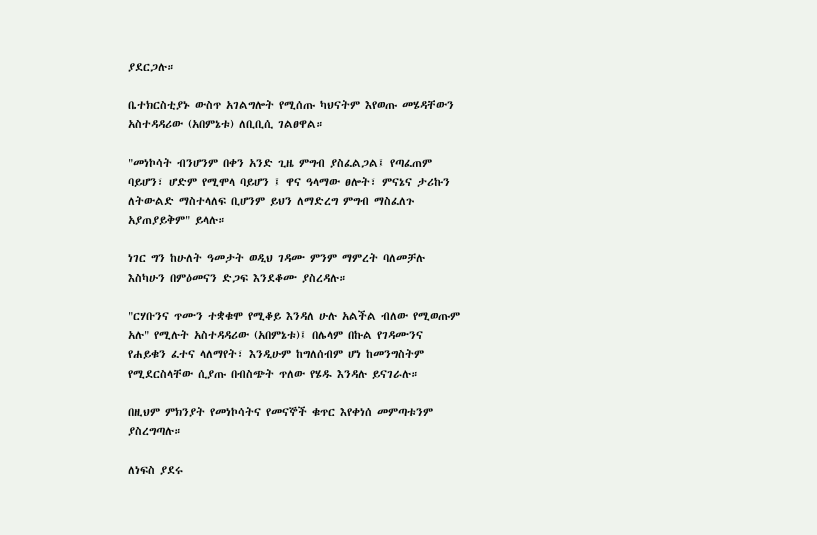ያደርጋሉ።

ቤተክርስቲያኑ ውስጥ አገልግሎት የሚሰጡ ካህናትም እየወጡ መሄዳቸውን አስተዳዳሪው (አበምኔቱ) ለቢቢሲ ገልፀዋል።

"መነኮሳት ብንሆንም በቀን አንድ ጊዜ ምግብ ያስፈልጋል፤ የጣፈጠም ባይሆን፣ ሆድም የሚሞላ ባይሆን ፤ ዋና ዓላማው ፀሎት፣ ምናኔና ታሪኩን ለትውልድ ማስተላለፍ ቢሆንም ይህን ለማድረግ ምግብ ማስፈለጉ አያጠያይቅም" ይላሉ።

ነገር ግን ከሁለት ዓመታት ወዲህ ገዳሙ ምንም ማምረት ባለመቻሉ እስካሁን በምዕመናን ድጋፍ እንደቆሙ ያስረዳሉ።

"ርሃቡንና ጥሙን ተቋቁሞ የሚቆይ እንዳለ ሁሉ አልችል ብለው የሚወጡም አሉ" የሚሉት አስተዳዳሪው (አበምኔቱ)፤ በሌላም በኩል የገዳሙንና የሐይቁን ፈተና ላለማየት፣ እንዲሁም ከግለሰብም ሆነ ከመንግስትም የሚደርስላቸው ሲያጡ በብስጭት ጥለው የሄዱ እንዳሉ ይናገራሉ።

በዚህም ምክንያት የመነኮሳትና የመናኞች ቁጥር እየቀነሰ መምጣቱንም ያስረግጣሉ።

ለነፍስ ያደሩ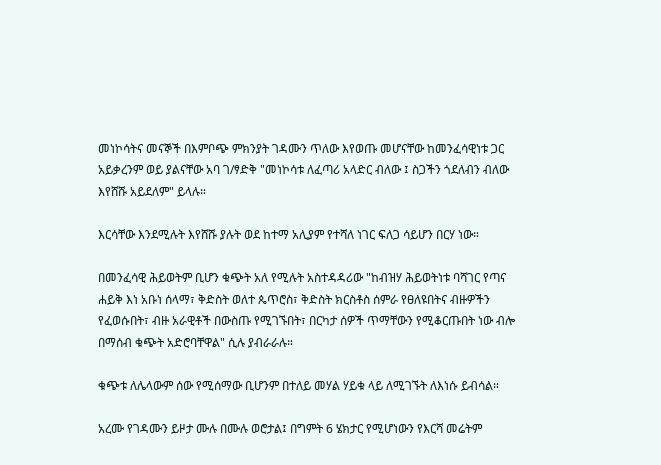መነኮሳትና መናኞች በእምቦጭ ምክንያት ገዳሙን ጥለው እየወጡ መሆናቸው ከመንፈሳዊነቱ ጋር አይቃረንም ወይ ያልናቸው አባ ገ/ፃድቅ "መነኮሳቱ ለፈጣሪ አላድር ብለው ፤ ስጋችን ጎደለብን ብለው እየሸሹ አይደለም" ይላሉ።

እርሳቸው እንደሚሉት እየሸሹ ያሉት ወደ ከተማ አሊያም የተሻለ ነገር ፍለጋ ሳይሆን በርሃ ነው።

በመንፈሳዊ ሕይወትም ቢሆን ቁጭት አለ የሚሉት አስተዳዳሪው "ከብዝሃ ሕይወትነቱ ባሻገር የጣና ሐይቅ እነ አቡነ ሰላማ፣ ቅድስት ወለተ ጴጥሮስ፣ ቅድስት ክርስቶስ ሰምራ የፀለዩበትና ብዙዎችን የፈወሱበት፣ ብዙ አራዊቶች በውስጡ የሚገኙበት፣ በርካታ ሰዎች ጥማቸውን የሚቆርጡበት ነው ብሎ በማሰብ ቁጭት አድሮባቸዋል" ሲሉ ያብራራሉ።

ቁጭቱ ለሌላውም ሰው የሚሰማው ቢሆንም በተለይ መሃል ሃይቁ ላይ ለሚገኙት ለእነሱ ይብሳል።

አረሙ የገዳሙን ይዞታ ሙሉ በሙሉ ወሮታል፤ በግምት 6 ሄክታር የሚሆነውን የእርሻ መሬትም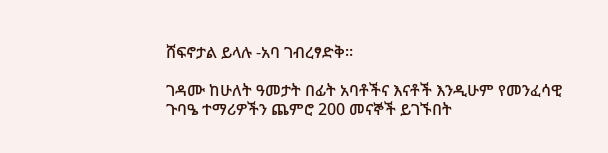ሸፍኖታል ይላሉ -አባ ገብረፃድቅ።

ገዳሙ ከሁለት ዓመታት በፊት አባቶችና እናቶች እንዲሁም የመንፈሳዊ ጉባዔ ተማሪዎችን ጨምሮ 200 መናኞች ይገኙበት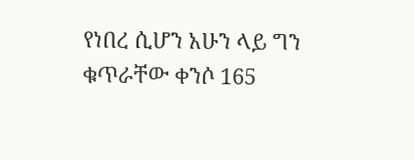የነበረ ሲሆን አሁን ላይ ግን ቁጥራቸው ቀንሶ 165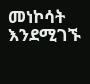መነኮሳት እንደሚገኙ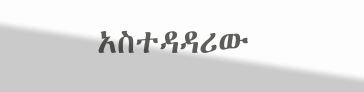አስተዳዳሪው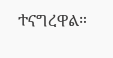ተናግረዋል።